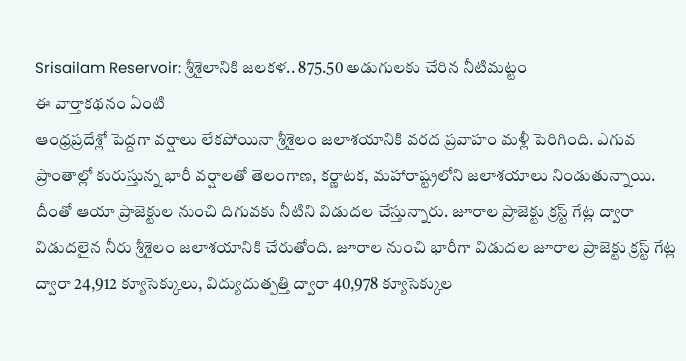Srisailam Reservoir: శ్రీశైలానికి జలకళ.. 875.50 అడుగులకు చేరిన నీటిమట్టం
ఈ వార్తాకథనం ఏంటి
ఆంధ్రప్రదేశ్లో పెద్దగా వర్షాలు లేకపోయినా శ్రీశైలం జలాశయానికి వరద ప్రవాహం మళ్లీ పెరిగింది. ఎగువ ప్రాంతాల్లో కురుస్తున్న భారీ వర్షాలతో తెలంగాణ, కర్ణాటక, మహారాష్ట్రలోని జలాశయాలు నిండుతున్నాయి. దీంతో ఆయా ప్రాజెక్టుల నుంచి దిగువకు నీటిని విడుదల చేస్తున్నారు. జూరాల ప్రాజెక్టు క్రస్ట్ గేట్ల ద్వారా విడుదలైన నీరు శ్రీశైలం జలాశయానికి చేరుతోంది. జూరాల నుంచి భారీగా విడుదల జూరాల ప్రాజెక్టు క్రస్ట్ గేట్ల ద్వారా 24,912 క్యూసెక్కులు, విద్యుదుత్పత్తి ద్వారా 40,978 క్యూసెక్కుల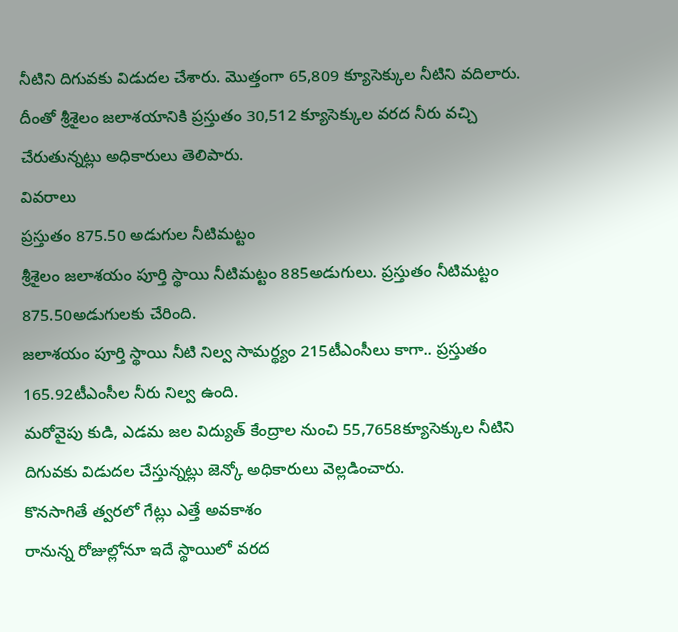నీటిని దిగువకు విడుదల చేశారు. మొత్తంగా 65,809 క్యూసెక్కుల నీటిని వదిలారు. దీంతో శ్రీశైలం జలాశయానికి ప్రస్తుతం 30,512 క్యూసెక్కుల వరద నీరు వచ్చి చేరుతున్నట్లు అధికారులు తెలిపారు.
వివరాలు
ప్రస్తుతం 875.50 అడుగుల నీటిమట్టం
శ్రీశైలం జలాశయం పూర్తి స్థాయి నీటిమట్టం 885అడుగులు. ప్రస్తుతం నీటిమట్టం 875.50అడుగులకు చేరింది.
జలాశయం పూర్తి స్థాయి నీటి నిల్వ సామర్థ్యం 215టీఎంసీలు కాగా.. ప్రస్తుతం 165.92టీఎంసీల నీరు నిల్వ ఉంది.
మరోవైపు కుడి, ఎడమ జల విద్యుత్ కేంద్రాల నుంచి 55,7658క్యూసెక్కుల నీటిని దిగువకు విడుదల చేస్తున్నట్లు జెన్కో అధికారులు వెల్లడించారు.
కొనసాగితే త్వరలో గేట్లు ఎత్తే అవకాశం
రానున్న రోజుల్లోనూ ఇదే స్థాయిలో వరద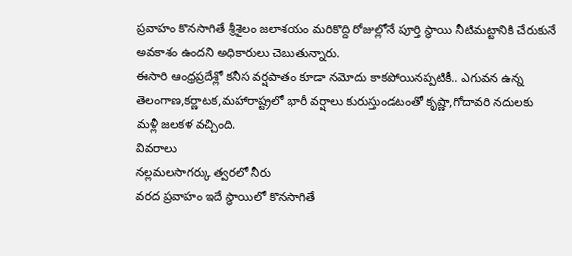ప్రవాహం కొనసాగితే శ్రీశైలం జలాశయం మరికొద్ది రోజుల్లోనే పూర్తి స్థాయి నీటిమట్టానికి చేరుకునే అవకాశం ఉందని అధికారులు చెబుతున్నారు.
ఈసారి ఆంధ్రప్రదేశ్లో కనీస వర్షపాతం కూడా నమోదు కాకపోయినప్పటికీ.. ఎగువన ఉన్న తెలంగాణ,కర్ణాటక,మహారాష్ట్రలో భారీ వర్షాలు కురుస్తుండటంతో కృష్ణా,గోదావరి నదులకు మళ్లీ జలకళ వచ్చింది.
వివరాలు
నల్లమలసాగర్కు త్వరలో నీరు
వరద ప్రవాహం ఇదే స్థాయిలో కొనసాగితే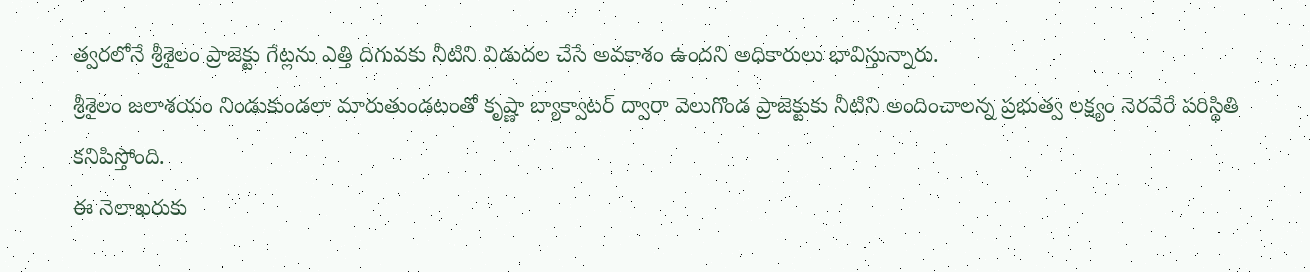త్వరలోనే శ్రీశైలం ప్రాజెక్టు గేట్లను ఎత్తి దిగువకు నీటిని విడుదల చేసే అవకాశం ఉందని అధికారులు భావిస్తున్నారు.
శ్రీశైలం జలాశయం నిండుకుండలా మారుతుండటంతో కృష్ణా బ్యాక్వాటర్ ద్వారా వెలుగొండ ప్రాజెక్టుకు నీటిని అందించాలన్న ప్రభుత్వ లక్ష్యం నెరవేరే పరిస్థితి కనిపిస్తోంది.
ఈ నెలాఖరుకు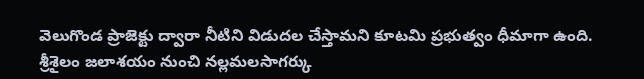వెలుగొండ ప్రాజెక్టు ద్వారా నీటిని విడుదల చేస్తామని కూటమి ప్రభుత్వం ధీమాగా ఉంది.
శ్రీశైలం జలాశయం నుంచి నల్లమలసాగర్కు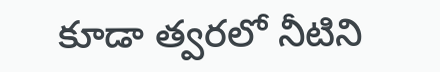కూడా త్వరలో నీటిని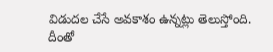విడుదల చేసే అవకాశం ఉన్నట్లు తెలుస్తోంది.
దీంతో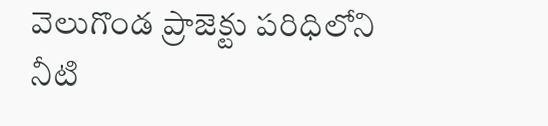వెలుగొండ ప్రాజెక్టు పరిధిలోని నీటి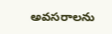అవసరాలను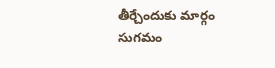తీర్చేందుకు మార్గం సుగమం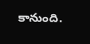కానుంది.